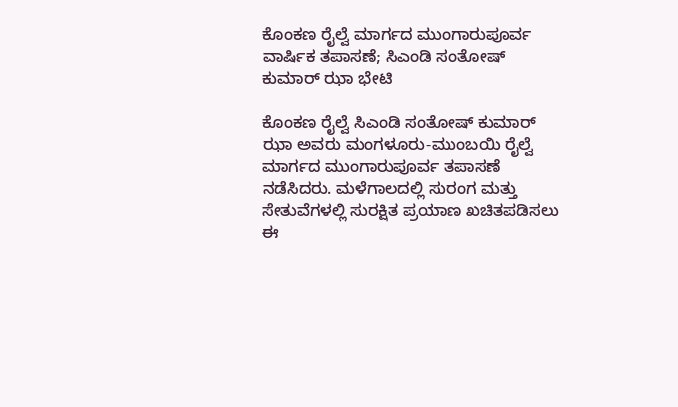ಕೊಂಕಣ ರೈಲ್ವೆ ಮಾರ್ಗದ ಮುಂಗಾರುಪೂರ್ವ ವಾರ್ಷಿಕ ತಪಾಸಣೆ; ಸಿಎಂಡಿ ಸಂತೋಷ್ ಕುಮಾರ್ ಝಾ ಭೇಟಿ

ಕೊಂಕಣ ರೈಲ್ವೆ ಸಿಎಂಡಿ ಸಂತೋಷ್ ಕುಮಾರ್ ಝಾ ಅವರು ಮಂಗಳೂರು-ಮುಂಬಯಿ ರೈಲ್ವೆ ಮಾರ್ಗದ ಮುಂಗಾರುಪೂರ್ವ ತಪಾಸಣೆ ನಡೆಸಿದರು. ಮಳೆಗಾಲದಲ್ಲಿ ಸುರಂಗ ಮತ್ತು ಸೇತುವೆಗಳಲ್ಲಿ ಸುರಕ್ಷಿತ ಪ್ರಯಾಣ ಖಚಿತಪಡಿಸಲು ಈ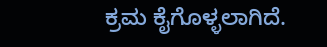ಕ್ರಮ ಕೈಗೊಳ್ಳಲಾಗಿದೆ.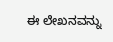ಈ ಲೇಖನವನ್ನು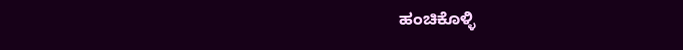ಹಂಚಿಕೊಳ್ಳಿ